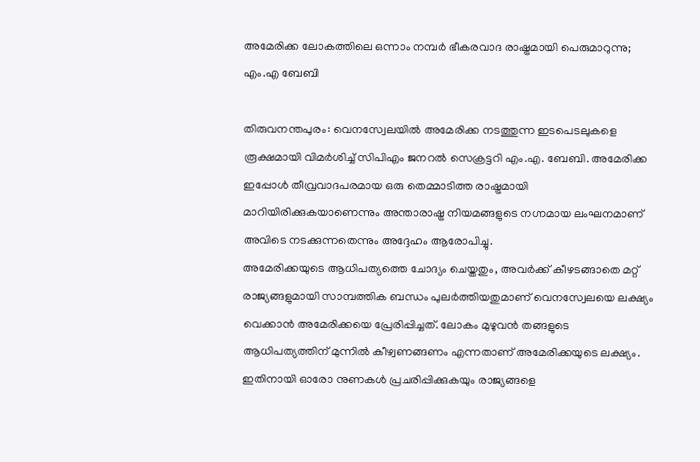അമേരിക്ക ലോകത്തിലെ ഒന്നാം നമ്പർ ഭീകരവാദ രാഷ്ട്രമായി പെരുമാറുന്നു; എം.എ ബേബി

തിരുവനന്തപുരം: വെനസ്വേലയിൽ അമേരിക്ക നടത്തുന്ന ഇടപെടലുകളെ രൂക്ഷമായി വിമർശിച്ച് സിപിഎം ജനറൽ സെക്രട്ടറി എം.എ. ബേബി. അമേരിക്ക ഇപ്പോൾ തീവ്രവാദപരമായ ഒരു തെമ്മാടിത്ത രാഷ്ട്രമായി മാറിയിരിക്കുകയാണെന്നും അന്താരാഷ്ട്ര നിയമങ്ങളുടെ നഗ്നമായ ലംഘനമാണ് അവിടെ നടക്കുന്നതെന്നും അദ്ദേഹം ആരോപിച്ചു.
അമേരിക്കയുടെ ആധിപത്യത്തെ ചോദ്യം ചെയ്തതും, അവർക്ക് കീഴടങ്ങാതെ മറ്റ് രാജ്യങ്ങളുമായി സാമ്പത്തിക ബന്ധം പുലർത്തിയതുമാണ് വെനസ്വേലയെ ലക്ഷ്യം വെക്കാൻ അമേരിക്കയെ പ്രേരിപ്പിച്ചത്. ലോകം മുഴുവൻ തങ്ങളുടെ ആധിപത്യത്തിന് മുന്നിൽ കീഴ്വണങ്ങണം എന്നതാണ് അമേരിക്കയുടെ ലക്ഷ്യം. ഇതിനായി ഓരോ നുണകൾ പ്രചരിപ്പിക്കുകയും രാജ്യങ്ങളെ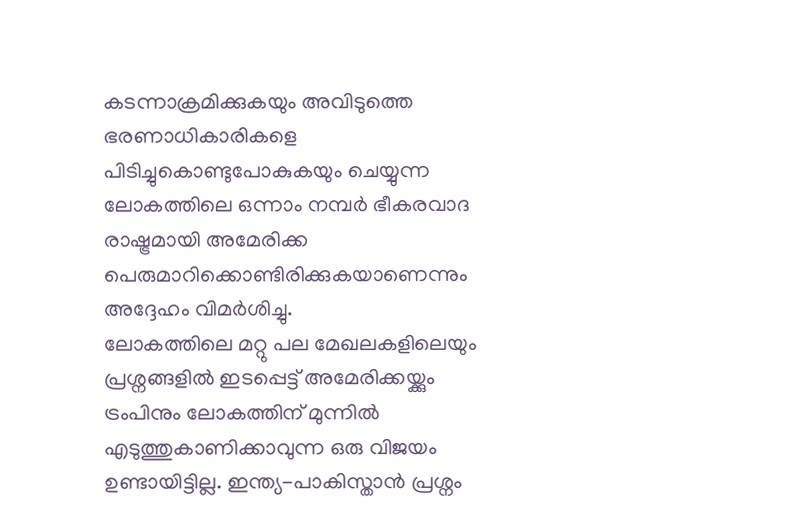കടന്നാക്രമിക്കുകയും അവിടുത്തെ ഭരണാധികാരികളെ പിടിച്ചുകൊണ്ടുപോകുകയും ചെയ്യുന്ന ലോകത്തിലെ ഒന്നാം നമ്പർ ഭീകരവാദ രാഷ്ട്രമായി അമേരിക്ക പെരുമാറിക്കൊണ്ടിരിക്കുകയാണെന്നും അദ്ദേഹം വിമർശിച്ചു.
ലോകത്തിലെ മറ്റു പല മേഖലകളിലെയും പ്രശ്നങ്ങളിൽ ഇടപ്പെട്ട് അമേരിക്കയ്ക്കും ട്രംപിനും ലോകത്തിന് മുന്നിൽ എടുത്തുകാണിക്കാവുന്ന ഒരു വിജയം ഉണ്ടായിട്ടില്ല. ഇന്ത്യ-പാകിസ്താൻ പ്രശ്നം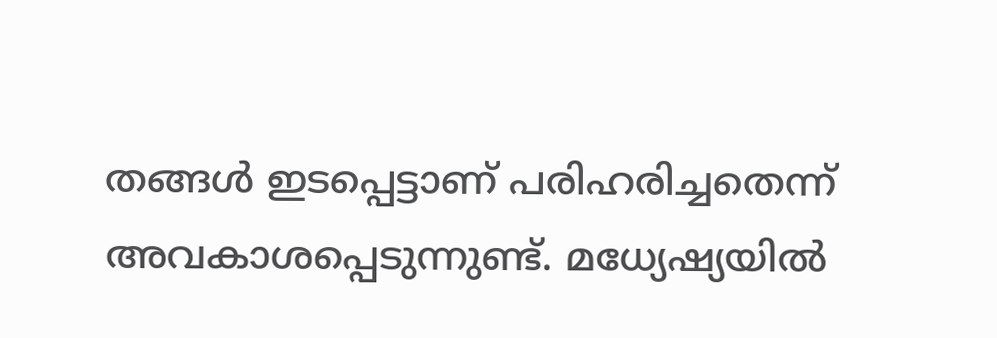തങ്ങൾ ഇടപ്പെട്ടാണ് പരിഹരിച്ചതെന്ന് അവകാശപ്പെടുന്നുണ്ട്. മധ്യേഷ്യയിൽ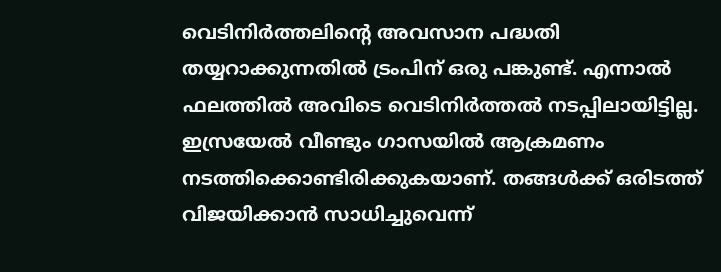വെടിനിർത്തലിന്റെ അവസാന പദ്ധതി തയ്യറാക്കുന്നതിൽ ട്രംപിന് ഒരു പങ്കുണ്ട്. എന്നാൽ ഫലത്തിൽ അവിടെ വെടിനിർത്തൽ നടപ്പിലായിട്ടില്ല. ഇസ്രയേൽ വീണ്ടും ഗാസയിൽ ആക്രമണം നടത്തിക്കൊണ്ടിരിക്കുകയാണ്. തങ്ങൾക്ക് ഒരിടത്ത് വിജയിക്കാൻ സാധിച്ചുവെന്ന്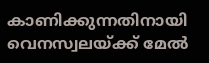കാണിക്കുന്നതിനായി വെനസ്വലയ്ക്ക് മേൽ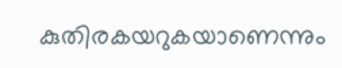കുതിരകയറുകയാണെന്നും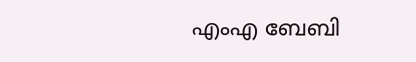എംഎ ബേബി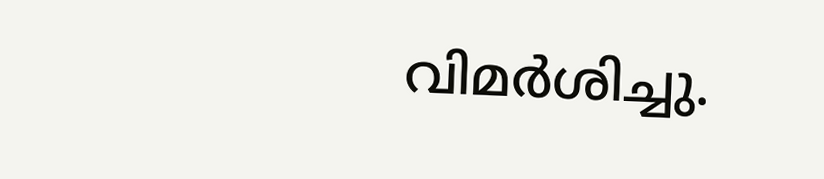വിമർശിച്ചു.